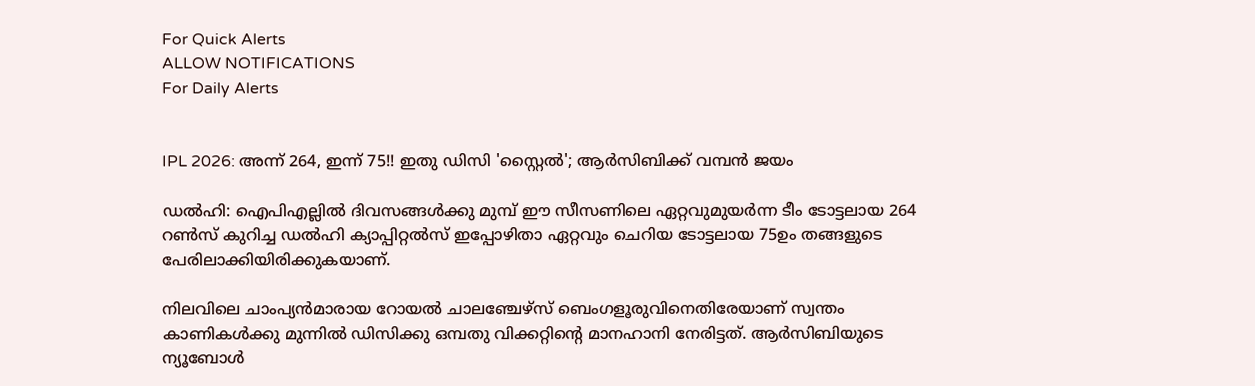For Quick Alerts
ALLOW NOTIFICATIONS
For Daily Alerts


IPL 2026: അന്ന് 264, ഇന്ന് 75!! ഇതു ഡിസി 'സ്റ്റൈല്‍'; ആര്‍സിബിക്ക് വമ്പന്‍ ജയം

ഡല്‍ഹി: ഐപിഎല്ലില്‍ ദിവസങ്ങള്‍ക്കു മുമ്പ് ഈ സീസണിലെ ഏറ്റവുമുയര്‍ന്ന ടീം ടോട്ടലായ 264 റണ്‍സ് കുറിച്ച ഡല്‍ഹി ക്യാപ്പിറ്റല്‍സ് ഇപ്പോഴിതാ ഏറ്റവും ചെറിയ ടോട്ടലായ 75ഉം തങ്ങളുടെ പേരിലാക്കിയിരിക്കുകയാണ്.

നിലവിലെ ചാംപ്യന്‍മാരായ റോയല്‍ ചാലഞ്ചേഴ്‌സ് ബെംഗളൂരുവിനെതിരേയാണ് സ്വന്തം കാണികള്‍ക്കു മുന്നില്‍ ഡിസിക്കു ഒമ്പതു വിക്കറ്റിന്റെ മാനഹാനി നേരിട്ടത്. ആര്‍സിബിയുടെ ന്യൂബോള്‍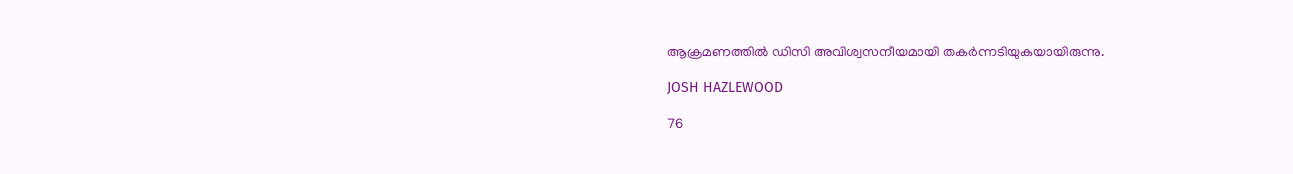ആക്രമണത്തില്‍ ഡിസി അവിശ്വസനീയമായി തകര്‍ന്നടിയുകയായിരുന്നു.

JOSH HAZLEWOOD

76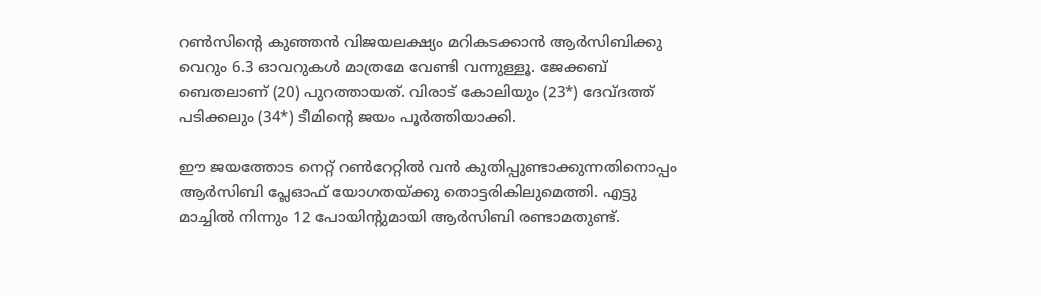റണ്‍സിന്റെ കുഞ്ഞന്‍ വിജയലക്ഷ്യം മറികടക്കാന്‍ ആര്‍സിബിക്കു വെറും 6.3 ഓവറുകള്‍ മാത്രമേ വേണ്ടി വന്നുള്ളൂ. ജേക്കബ് ബെതലാണ് (20) പുറത്തായത്. വിരാട് കോലിയും (23*) ദേവ്ദത്ത് പടിക്കലും (34*) ടീമിന്റെ ജയം പൂര്‍ത്തിയാക്കി.

ഈ ജയത്തോട നെറ്റ് റണ്‍റേറ്റില്‍ വന്‍ കുതിപ്പുണ്ടാക്കുന്നതിനൊപ്പം ആര്‍സിബി പ്ലേഓഫ് യോഗതയ്ക്കു തൊട്ടരികിലുമെത്തി. എട്ടു മാച്ചില്‍ നിന്നും 12 പോയിന്റുമായി ആര്‍സിബി രണ്ടാമതുണ്ട്.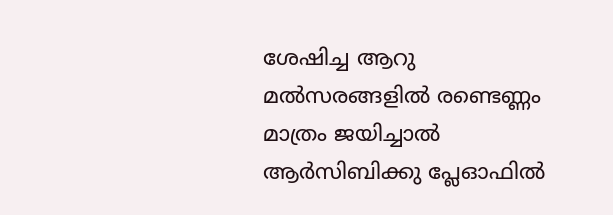ശേഷിച്ച ആറു മല്‍സരങ്ങളില്‍ രണ്ടെണ്ണം മാത്രം ജയിച്ചാല്‍ ആര്‍സിബിക്കു പ്ലേഓഫില്‍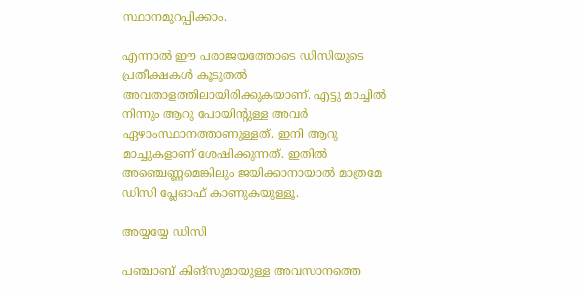സ്ഥാനമുറപ്പിക്കാം.

എന്നാല്‍ ഈ പരാജയത്തോടെ ഡിസിയുടെ പ്രതീക്ഷകള്‍ കൂടുതല്‍ അവതാളത്തിലായിരിക്കുകയാണ്. എട്ടു മാച്ചില്‍ നിന്നും ആറു പോയിന്റുള്ള അവര്‍ ഏഴാംസ്ഥാനത്താണുള്ളത്. ഇനി ആറു മാച്ചുകളാണ് ശേഷിക്കുന്നത്. ഇതില്‍ അഞ്ചെണ്ണമെങ്കിലും ജയിക്കാനായാല്‍ മാത്രമേ ഡിസി പ്ലേഓഫ് കാണുകയുള്ളൂ.

അയ്യയ്യേ ഡിസി

പഞ്ചാബ് കിങ്‌സുമായുള്ള അവസാനത്തെ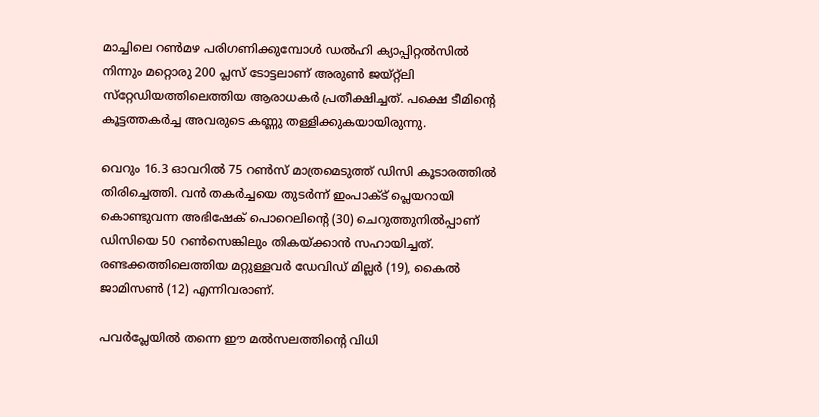മാച്ചിലെ റണ്‍മഴ പരിഗണിക്കുമ്പോള്‍ ഡല്‍ഹി ക്യാപ്പിറ്റല്‍സില്‍ നിന്നും മറ്റൊരു 200 പ്ലസ് ടോട്ടലാണ് അരുണ്‍ ജയ്റ്റ്‌ലി സ്‌റ്റേഡിയത്തിലെത്തിയ ആരാധകര്‍ പ്രതീക്ഷിച്ചത്. പക്ഷെ ടീമിന്റെ കൂട്ടത്തകര്‍ച്ച അവരുടെ കണ്ണു തള്ളിക്കുകയായിരുന്നു.

വെറും 16.3 ഓവറില്‍ 75 റണ്‍സ് മാത്രമെടുത്ത് ഡിസി കൂടാരത്തില്‍ തിരിച്ചെത്തി. വന്‍ തകര്‍ച്ചയെ തുടര്‍ന്ന് ഇംപാക്ട് പ്ലെയറായി കൊണ്ടുവന്ന അഭിഷേക് പൊറെലിന്റെ (30) ചെറുത്തുനില്‍പ്പാണ് ഡിസിയെ 50 റണ്‍സെങ്കിലും തികയ്ക്കാന്‍ സഹായിച്ചത്. രണ്ടക്കത്തിലെത്തിയ മറ്റുള്ളവര്‍ ഡേവിഡ് മില്ലര്‍ (19), കൈല്‍ ജാമിസണ്‍ (12) എന്നിവരാണ്.

പവര്‍പ്ലേയില്‍ തന്നെ ഈ മല്‍സലത്തിന്റെ വിധി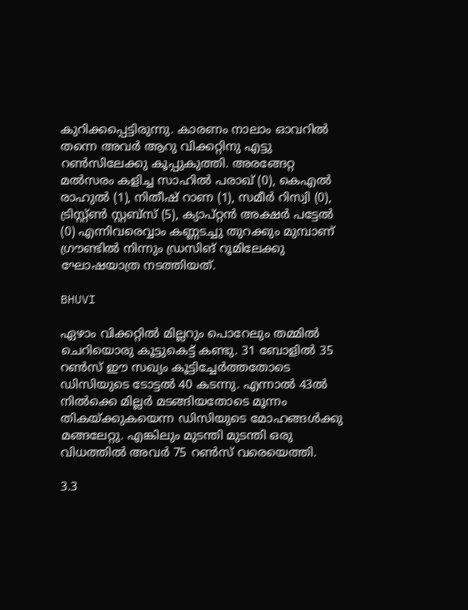കുറിക്കപ്പെട്ടിരുന്നു. കാരണം നാലാം ഓവറില്‍ തന്നെ അവര്‍ ആറു വിക്കറ്റിനു എട്ടു റണ്‍സിലേക്കു കൂപ്പുകുത്തി. അരങ്ങേറ്റ മല്‍സരം കളിച്ച സാഹില്‍ പരാഖ് (0), കെഎല്‍ രാഹുല്‍ (1), നിതീഷ് റാണ (1), സമീര്‍ റിസ്വി (0), ട്രിസ്റ്റ്ണ്‍ സ്റ്റബ്‌സ് (5), ക്യാപ്റ്റന്‍ അക്ഷര്‍ പട്ടേല്‍ (0) എന്നിവരെവ്വാം കണ്ണടച്ചു തുറക്കും മുമ്പാണ് ഗ്രൗണ്ടില്‍ നിന്നും ഡ്രസിങ് റൂമിലേക്കു ഘോഷയാത്ര നടത്തിയത്.

BHUVI

ഏഴാം വിക്കറ്റില്‍ മില്ലറും പൊറേലും തമ്മില്‍ ചെറിയൊരു കൂട്ടുകെട്ട് കണ്ടു. 31 ബോളില്‍ 35 റണ്‍സ് ഈ സഖ്യം കൂട്ടിച്ചേര്‍ത്തതോടെ ഡിസിയുടെ ടോട്ടല്‍ 40 കടന്നു. എന്നാല്‍ 43ല്‍ നില്‍ക്കെ മില്ലര്‍ മടങ്ങിയതോടെ മൂന്നം തികയ്ക്കുകയെന്ന ഡിസിയുടെ മോഹങ്ങള്‍ക്കു മങ്ങലേറ്റു. എങ്കിലും മുടന്തി മുടന്തി ഒരു വിധത്തില്‍ അവര്‍ 75 റണ്‍സ് വരെയെത്തി.

3.3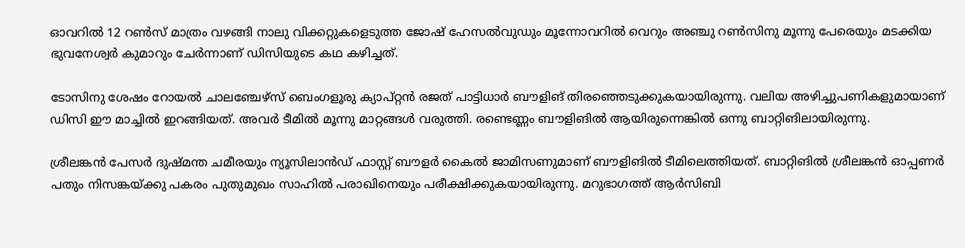ഓവറില്‍ 12 റണ്‍സ് മാത്രം വഴങ്ങി നാലു വിക്കറ്റുകളെടുത്ത ജോഷ് ഹേസല്‍വുഡും മൂന്നോവറില്‍ വെറും അഞ്ചു റണ്‍സിനു മൂന്നു പേരെയും മടക്കിയ ഭുവനേശ്വര്‍ കുമാറും ചേര്‍ന്നാണ് ഡിസിയുടെ കഥ കഴിച്ചത്.

ടോസിനു ശേഷം റോയല്‍ ചാലഞ്ചേഴ്‌സ് ബെംഗളൂരു ക്യാപ്റ്റന്‍ രജത് പാട്ടിധാര്‍ ബൗളിങ് തിരഞ്ഞെടുക്കുകയായിരുന്നു. വലിയ അഴിച്ചുപണികളുമായാണ് ഡിസി ഈ മാച്ചില്‍ ഇറങ്ങിയത്. അവര്‍ ടീമില്‍ മൂന്നു മാറ്റങ്ങള്‍ വരുത്തി. രണ്ടെണ്ണം ബൗളിങില്‍ ആയിരുന്നെങ്കില്‍ ഒന്നു ബാറ്റിങിലായിരുന്നു.

ശ്രീലങ്കന്‍ പേസര്‍ ദുഷ്മന്ത ചമീരയും ന്യൂസിലാന്‍ഡ് ഫാസ്റ്റ് ബൗളര്‍ കൈല്‍ ജാമിസണുമാണ് ബൗളിങില്‍ ടീമിലെത്തിയത്. ബാറ്റിങില്‍ ശ്രീലങ്കന്‍ ഓപ്പണര്‍ പതും നിസങ്കയ്ക്കു പകരം പുതുമുഖം സാഹില്‍ പരാഖിനെയും പരീക്ഷിക്കുകയായിരുന്നു. മറുഭാഗത്ത് ആര്‍സിബി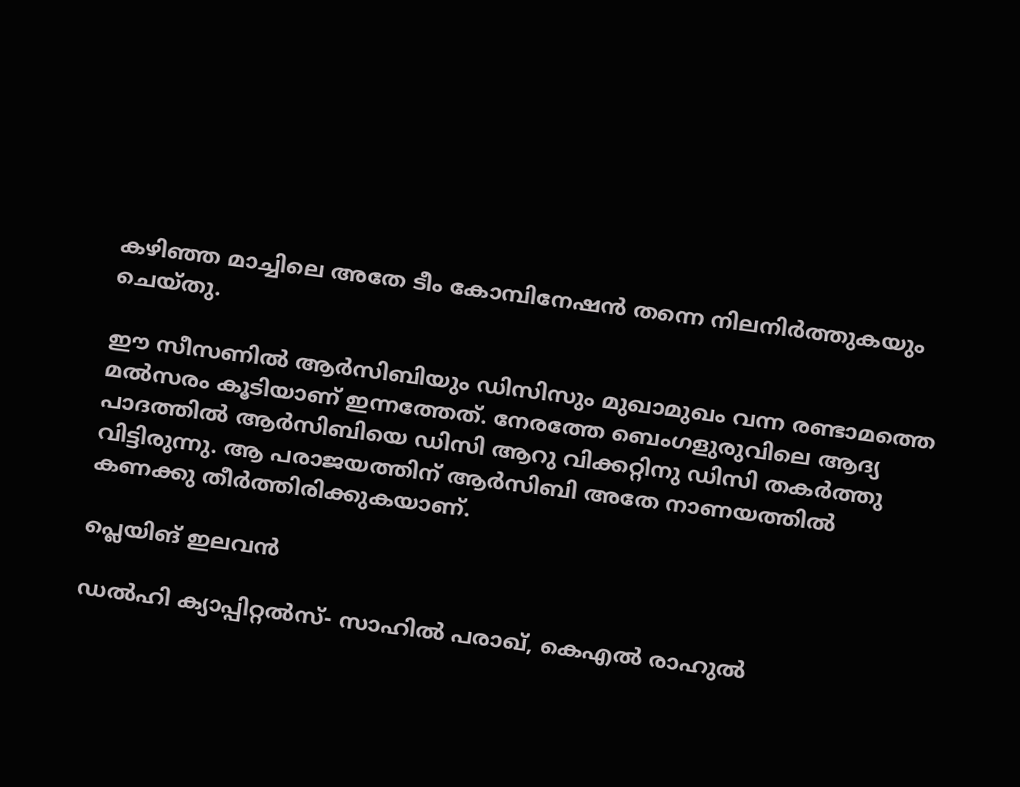കഴിഞ്ഞ മാച്ചിലെ അതേ ടീം കോമ്പിനേഷന്‍ തന്നെ നിലനിര്‍ത്തുകയും ചെയ്തു.

ഈ സീസണില്‍ ആര്‍സിബിയും ഡിസിസും മുഖാമുഖം വന്ന രണ്ടാമത്തെ മല്‍സരം കൂടിയാണ് ഇന്നത്തേത്. നേരത്തേ ബെംഗളുരുവിലെ ആദ്യ പാദത്തില്‍ ആര്‍സിബിയെ ഡിസി ആറു വിക്കറ്റിനു ഡിസി തകര്‍ത്തു വിട്ടിരുന്നു. ആ പരാജയത്തിന് ആര്‍സിബി അതേ നാണയത്തില്‍ കണക്കു തീര്‍ത്തിരിക്കുകയാണ്.

പ്ലെയിങ് ഇലവന്‍

ഡല്‍ഹി ക്യാപ്പിറ്റല്‍സ്- സാഹില്‍ പരാഖ്, കെഎല്‍ രാഹുല്‍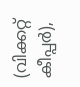(വിക്കറ്റ് കീപ്പര്‍),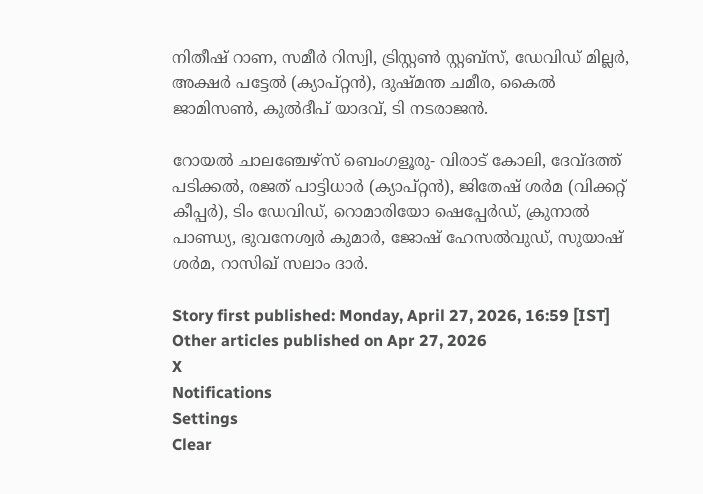നിതീഷ് റാണ, സമീര്‍ റിസ്വി, ട്രിസ്റ്റണ്‍ സ്റ്റബ്സ്, ഡേവിഡ് മില്ലര്‍, അക്ഷര്‍ പട്ടേല്‍ (ക്യാപ്റ്റന്‍), ദുഷ്മന്ത ചമീര, കൈല്‍ ജാമിസണ്‍, കുല്‍ദീപ് യാദവ്, ടി നടരാജന്‍.

റോയല്‍ ചാലഞ്ചേഴ്‌സ് ബെംഗളൂരു- വിരാട് കോലി, ദേവ്ദത്ത് പടിക്കല്‍, രജത് പാട്ടിധാര്‍ (ക്യാപ്റ്റന്‍), ജിതേഷ് ശര്‍മ (വിക്കറ്റ് കീപ്പര്‍), ടിം ഡേവിഡ്, റൊമാരിയോ ഷെപ്പേര്‍ഡ്, ക്രുനാല്‍ പാണ്ഡ്യ, ഭുവനേശ്വര്‍ കുമാര്‍, ജോഷ് ഹേസല്‍വുഡ്, സുയാഷ് ശര്‍മ, റാസിഖ് സലാം ദാര്‍.

Story first published: Monday, April 27, 2026, 16:59 [IST]
Other articles published on Apr 27, 2026
X
Notifications
Settings
Clear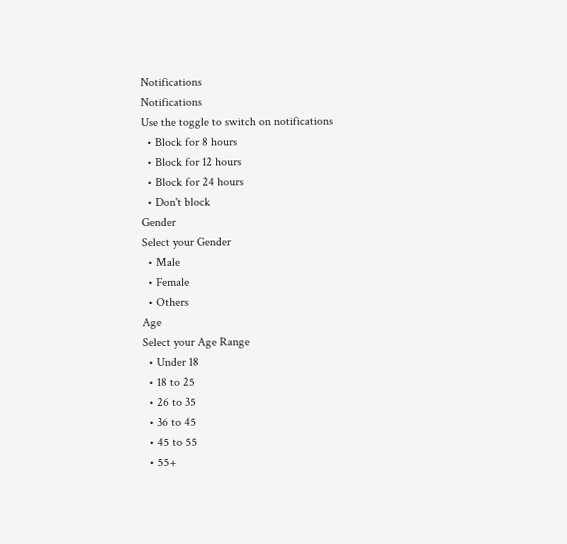Notifications
Notifications
Use the toggle to switch on notifications
  • Block for 8 hours
  • Block for 12 hours
  • Block for 24 hours
  • Don't block
Gender
Select your Gender
  • Male
  • Female
  • Others
Age
Select your Age Range
  • Under 18
  • 18 to 25
  • 26 to 35
  • 36 to 45
  • 45 to 55
  • 55+